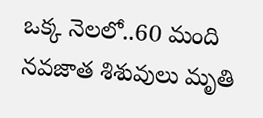ఒక్క నెలలో..60 మంది నవజాత శిశువులు మృతి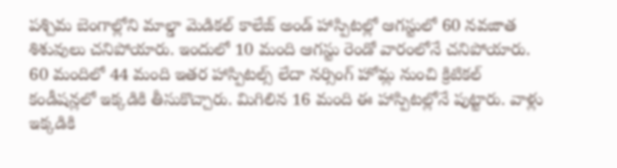పశ్చిమ బెంగాల్లోని మాల్డా మెడికల్ కాలేజ్ అండ్ హాస్పిటల్లో ఆగస్టులో 60 నవజాత శిశువులు చనిపోయారు. ఇందులో 10 మంది ఆగస్టు రెండో వారంలోనే చనిపోయారు. 60 మందిలో 44 మంది ఇతర హాస్పిటల్స్ లేదా నర్సింగ్ హోమ్ల నుంచి క్రిటికల్ కండీషన్లలో ఇక్కడికి తీసుకొచ్చారు. మిగిలిన 16 మంది ఈ హాస్పిటల్లోనే పుట్టారు. వాళ్లు ఇక్కడికి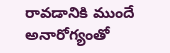రావడానికి ముందే అనారోగ్యంతో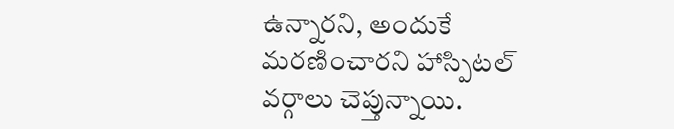ఉన్నారని, అందుకే మరణించారని హాస్పిటల్ వర్గాలు చెప్తున్నాయి.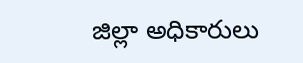జిల్లా అధికారులు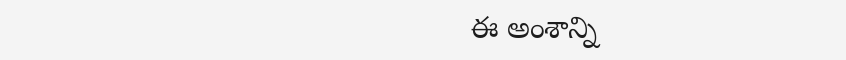ఈ అంశాన్ని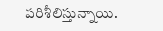పరిశీలిస్తున్నాయి.